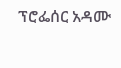ፕሮፌሰር አዳሙ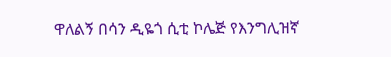ዋለልኝ በሳን ዲዬጎ ሲቲ ኮሌጅ የእንግሊዝኛ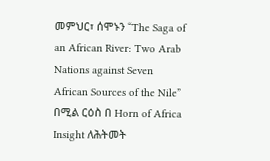መምህር፣ ሰሞኑን “The Saga of an African River: Two Arab Nations against Seven African Sources of the Nile” በሚል ርዕስ በ Horn of Africa Insight ለሕትመት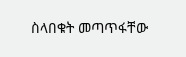ስላበቁት መጣጥፋቸው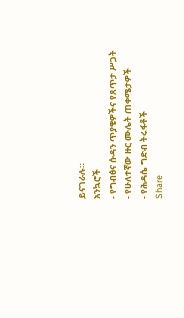ይናገራሉ።
አንኳሮች
- የግብፅና ሱዳን ጥያቄዎችና የጸጥታ ሥጋት
- የሁለተኛው ዙር ሙሌት ጠቀሜታዎች
- የሕዳሴ ግድብ ትሩፋቶች
Share